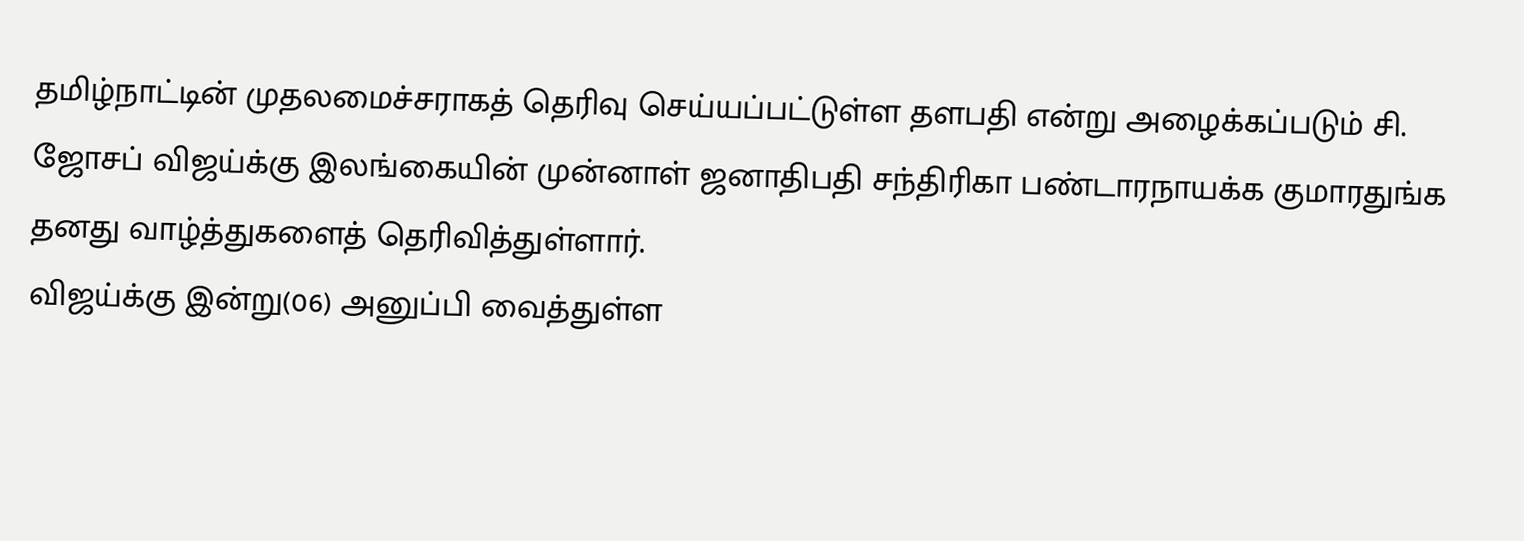தமிழ்நாட்டின் முதலமைச்சராகத் தெரிவு செய்யப்பட்டுள்ள தளபதி என்று அழைக்கப்படும் சி. ஜோசப் விஜய்க்கு இலங்கையின் முன்னாள் ஜனாதிபதி சந்திரிகா பண்டாரநாயக்க குமாரதுங்க தனது வாழ்த்துகளைத் தெரிவித்துள்ளார்.
விஜய்க்கு இன்று(06) அனுப்பி வைத்துள்ள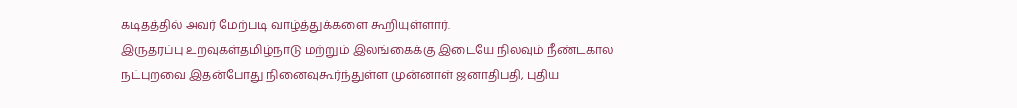கடிதத்தில் அவர் மேற்படி வாழ்த்துக்களை கூறியுள்ளார்.
இருதரப்பு உறவுகள்தமிழ்நாடு மற்றும் இலங்கைக்கு இடையே நிலவும் நீண்டகால நட்புறவை இதன்போது நினைவுகூர்ந்துள்ள முன்னாள் ஜனாதிபதி, புதிய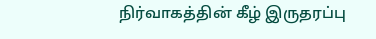நிர்வாகத்தின் கீழ் இருதரப்பு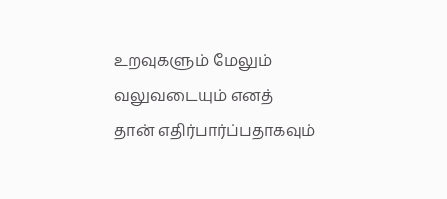உறவுகளும் மேலும் வலுவடையும் எனத் தான் எதிர்பார்ப்பதாகவும்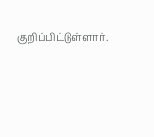குறிப்பிட்டுள்ளார்.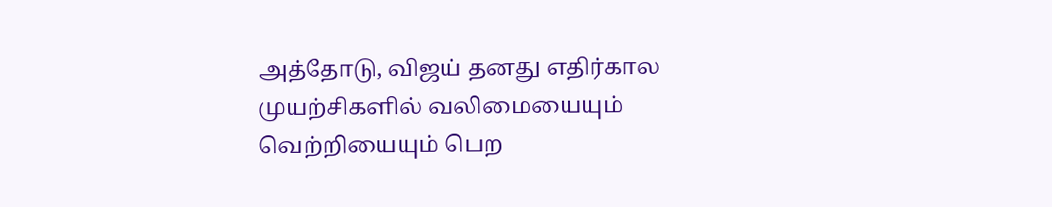அத்தோடு, விஜய் தனது எதிர்கால முயற்சிகளில் வலிமையையும் வெற்றியையும் பெற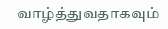வாழ்த்துவதாகவும்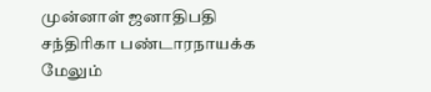முன்னாள் ஜனாதிபதி சந்திரிகா பண்டாரநாயக்க மேலும்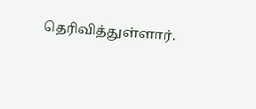தெரிவித்துள்ளார்.